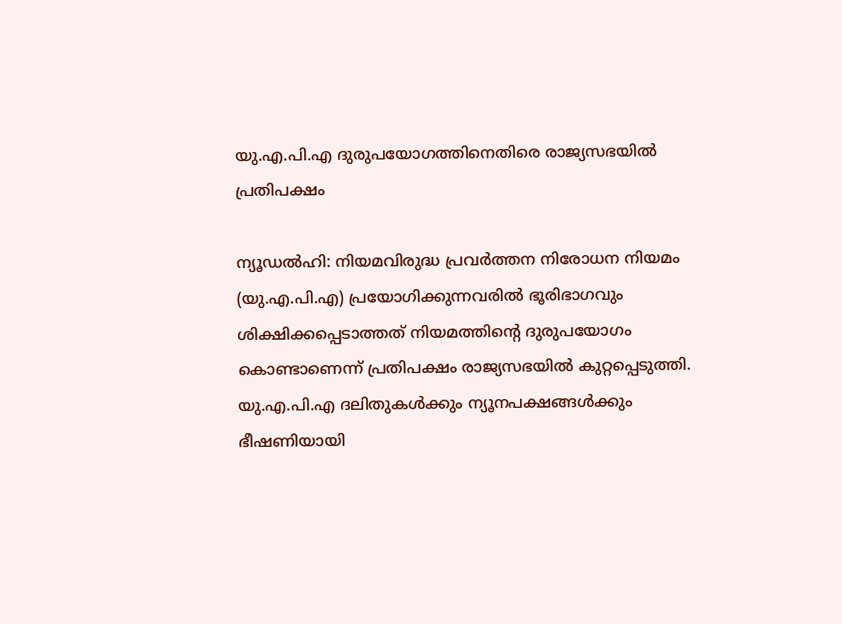യു.എ.പി.എ ദുരുപയോഗത്തിനെതിരെ രാജ്യസഭയിൽ പ്രതിപക്ഷം

ന്യൂഡൽഹി: നിയമവിരുദ്ധ പ്രവർത്തന നിരോധന നിയമം (യു.എ.പി.എ) പ്രയോഗിക്കുന്നവരിൽ ഭൂരിഭാഗവും ശിക്ഷിക്കപ്പെടാത്തത് നിയമത്തിന്‍റെ ദുരുപയോഗം കൊണ്ടാണെന്ന് പ്രതിപക്ഷം രാജ്യസഭയിൽ കുറ്റപ്പെടുത്തി. യു.എ.പി.എ ദലിതുകൾക്കും ന്യൂനപക്ഷങ്ങൾക്കും ഭീഷണിയായി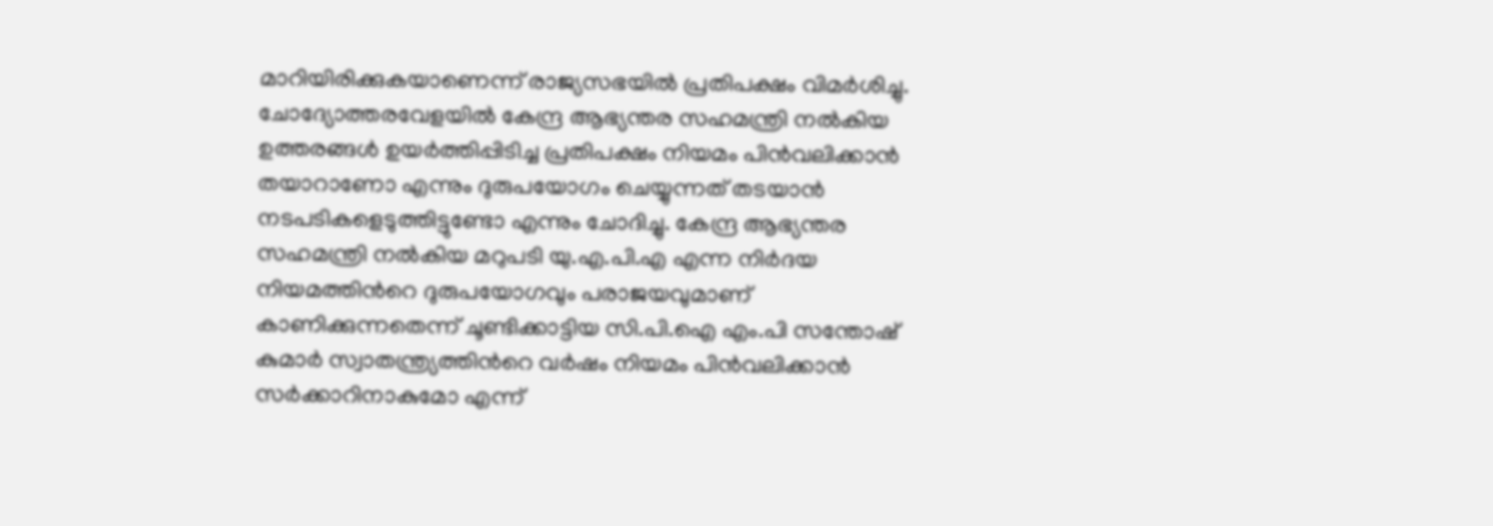മാറിയിരിക്കുകയാണെന്ന് രാജ്യസഭയിൽ പ്രതിപക്ഷം വിമർശിച്ചു. ചോദ്യോത്തരവേളയിൽ കേന്ദ്ര ആഭ്യന്തര സഹമന്ത്രി നൽകിയ ഉത്തരങ്ങൾ ഉയർത്തിപ്പിടിച്ച പ്രതിപക്ഷം നിയമം പിൻവലിക്കാൻ തയാറാണോ എന്നും ദുരുപയോഗം ചെയ്യുന്നത് തടയാൻ നടപടികളെടുത്തിട്ടുണ്ടോ എന്നും ചോദിച്ചു. കേന്ദ്ര ആഭ്യന്തര സഹമന്ത്രി നൽകിയ മറുപടി യു.എ.പി.എ എന്ന നിർദയ നിയമത്തിന്‍റെ ദുരുപയോഗവും പരാജയവുമാണ് കാണിക്കുന്നതെന്ന് ചൂണ്ടിക്കാട്ടിയ സി.പി.ഐ എം.പി സന്തോഷ് കുമാർ സ്വാതന്ത്ര്യത്തിന്‍റെ വർഷം നിയമം പിൻവലിക്കാൻ സർക്കാറിനാകുമോ എന്ന്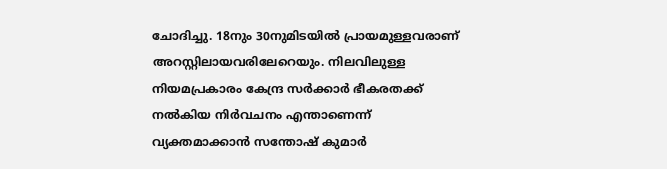ചോദിച്ചു. 18നും 30നുമിടയിൽ പ്രായമുള്ളവരാണ് അറസ്റ്റിലായവരിലേറെയും. നിലവിലുള്ള നിയമപ്രകാരം കേന്ദ്ര സർക്കാർ ഭീകരതക്ക് നൽകിയ നിർവചനം എന്താണെന്ന് വ്യക്തമാക്കാൻ സന്തോഷ് കുമാർ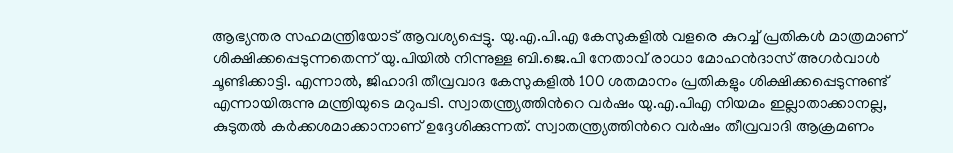ആഭ്യന്തര സഹമന്ത്രിയോട് ആവശ്യപ്പെട്ടു. യു.എ.പി.എ കേസുകളിൽ വളരെ കുറച്ച് പ്രതികൾ മാത്രമാണ് ശിക്ഷിക്കപ്പെടുന്നതെന്ന് യു.പിയിൽ നിന്നുള്ള ബി.ജെ.പി നേതാവ് രാധാ മോഹൻദാസ് അഗർവാൾ ചൂണ്ടിക്കാട്ടി. എന്നാൽ, ജിഹാദി തീവ്രവാദ കേസുകളിൽ 100 ശതമാനം പ്രതികളും ശിക്ഷിക്കപ്പെടുന്നുണ്ട് എന്നായിരുന്നു മന്ത്രിയുടെ മറുപടി. സ്വാതന്ത്ര്യത്തിന്‍റെ വർഷം യു.എ.പിഎ നിയമം ഇല്ലാതാക്കാനല്ല, കുടുതൽ കർക്കശമാക്കാനാണ് ഉദ്ദേശിക്കുന്നത്. സ്വാതന്ത്ര്യത്തിന്‍റെ വർഷം തീവ്രവാദി ആക്രമണം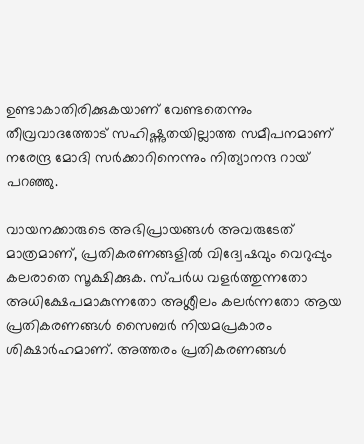ഉണ്ടാകാതിരിക്കുകയാണ് വേണ്ടതെന്നും തീവ്രവാദത്തോട് സഹിഷ്ണുതയില്ലാത്ത സമീപനമാണ് നരേന്ദ്ര മോദി സർക്കാറിനെന്നും നിത്യാനന്ദ റായ് പറഞ്ഞു.

വായനക്കാരുടെ അഭിപ്രായങ്ങള്‍ അവരുടേത് മാത്രമാണ്, പ്രതികരണങ്ങളിൽ വിദ്വേഷവും വെറുപ്പും കലരാതെ സൂക്ഷിക്കുക. സ്പർധ വളർത്തുന്നതോ അധിക്ഷേപമാകുന്നതോ അശ്ലീലം കലർന്നതോ ആയ പ്രതികരണങ്ങൾ സൈബർ നിയമപ്രകാരം ശിക്ഷാർഹമാണ്. അത്തരം പ്രതികരണങ്ങൾ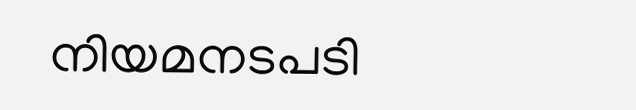നിയമനടപടി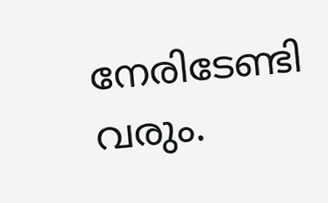നേരിടേണ്ടി വരും.